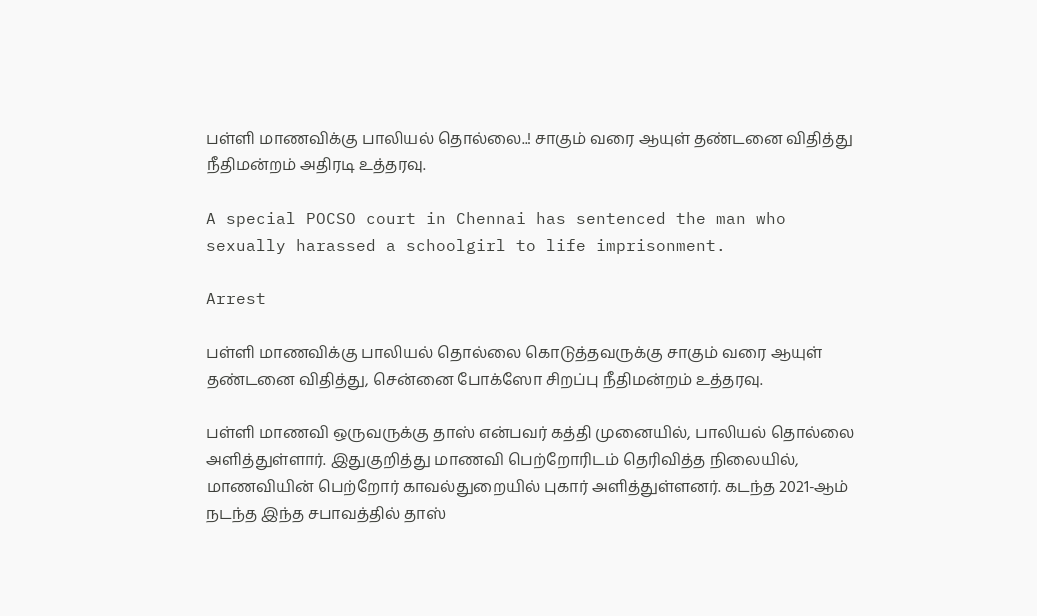பள்ளி மாணவிக்கு பாலியல் தொல்லை..! சாகும் வரை ஆயுள் தண்டனை விதித்து நீதிமன்றம் அதிரடி உத்தரவு.

A special POCSO court in Chennai has sentenced the man who sexually harassed a schoolgirl to life imprisonment.

Arrest

பள்ளி மாணவிக்கு பாலியல் தொல்லை கொடுத்தவருக்கு சாகும் வரை ஆயுள்  தண்டனை விதித்து, சென்னை போக்ஸோ சிறப்பு நீதிமன்றம் உத்தரவு.

பள்ளி மாணவி ஒருவருக்கு தாஸ் என்பவர் கத்தி முனையில், பாலியல் தொல்லை அளித்துள்ளார். இதுகுறித்து மாணவி பெற்றோரிடம் தெரிவித்த நிலையில், மாணவியின் பெற்றோர் காவல்துறையில் புகார் அளித்துள்ளனர். கடந்த 2021-ஆம் நடந்த இந்த சபாவத்தில் தாஸ்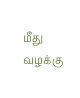மீது வழக்கு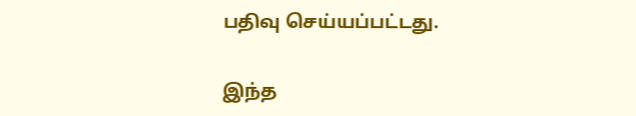பதிவு செய்யப்பட்டது.

இந்த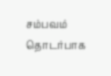சம்பவம் தொடர்பாக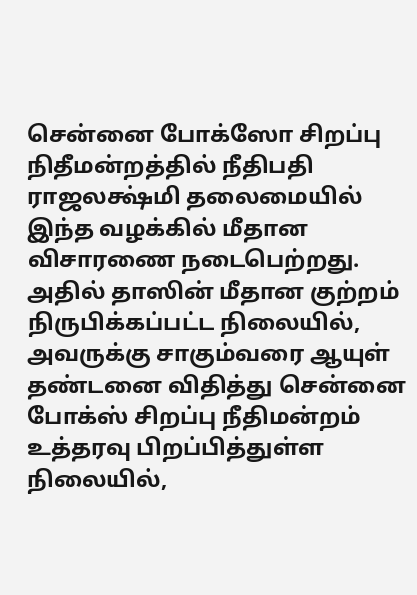சென்னை போக்ஸோ சிறப்பு நிதீமன்றத்தில் நீதிபதி ராஜலக்ஷ்மி தலைமையில் இந்த வழக்கில் மீதான விசாரணை நடைபெற்றது. அதில் தாஸின் மீதான குற்றம் நிருபிக்கப்பட்ட நிலையில், அவருக்கு சாகும்வரை ஆயுள் தண்டனை விதித்து சென்னை போக்ஸ் சிறப்பு நீதிமன்றம் உத்தரவு பிறப்பித்துள்ள நிலையில்,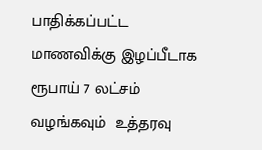பாதிக்கப்பட்ட மாணவிக்கு இழப்பீடாக ரூபாய் 7 லட்சம் வழங்கவும்  உத்தரவு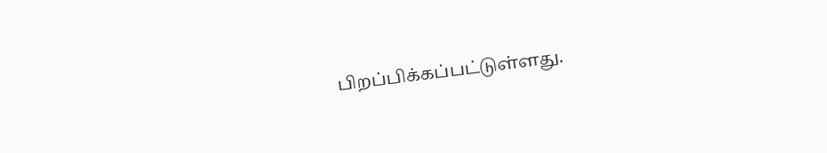பிறப்பிக்கப்பட்டுள்ளது.